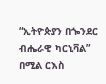“ኢትዮጵያን በጐንደር ብሔራዊ ካርኒቫል” በሚል ርእስ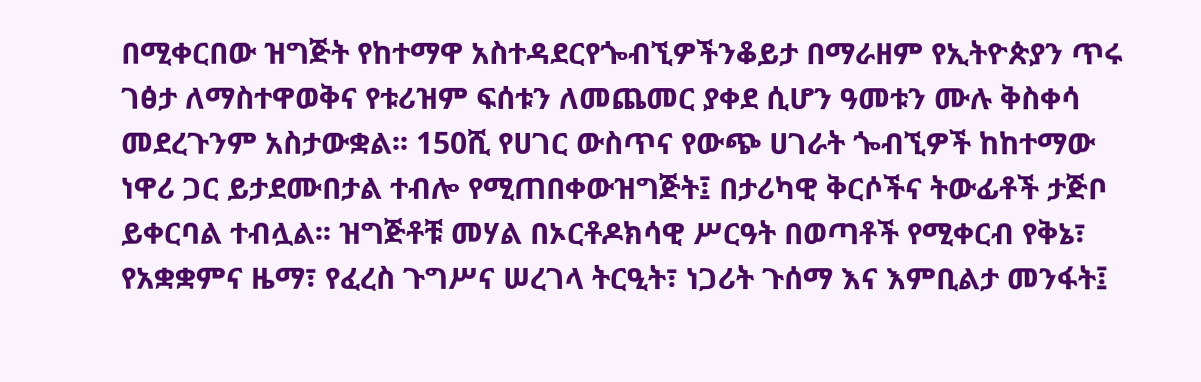በሚቀርበው ዝግጅት የከተማዋ አስተዳደርየጐብኚዎችንቆይታ በማራዘም የኢትዮጵያን ጥሩ ገፅታ ለማስተዋወቅና የቱሪዝም ፍሰቱን ለመጨመር ያቀደ ሲሆን ዓመቱን ሙሉ ቅስቀሳ መደረጉንም አስታውቋል፡፡ 150ሺ የሀገር ውስጥና የውጭ ሀገራት ጐብኚዎች ከከተማው ነዋሪ ጋር ይታደሙበታል ተብሎ የሚጠበቀውዝግጅት፤ በታሪካዊ ቅርሶችና ትውፊቶች ታጅቦ ይቀርባል ተብሏል፡፡ ዝግጅቶቹ መሃል በኦርቶዶክሳዊ ሥርዓት በወጣቶች የሚቀርብ የቅኔ፣ የአቋቋምና ዜማ፣ የፈረስ ጉግሥና ሠረገላ ትርዒት፣ ነጋሪት ጉሰማ እና እምቢልታ መንፋት፤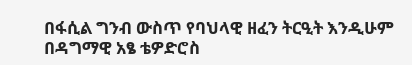በፋሲል ግንብ ውስጥ የባህላዊ ዘፈን ትርዒት እንዲሁም በዳግማዊ አፄ ቴዎድሮስ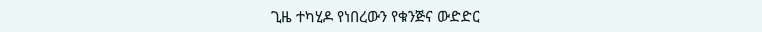ጊዜ ተካሂዶ የነበረውን የቁንጅና ውድድር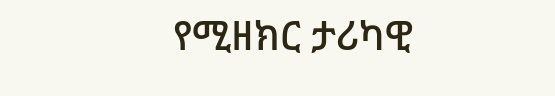የሚዘክር ታሪካዊ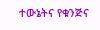ተውኔትና የቁንጅና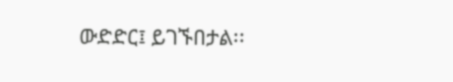ውድድር፤ ይገኙበታል፡፡